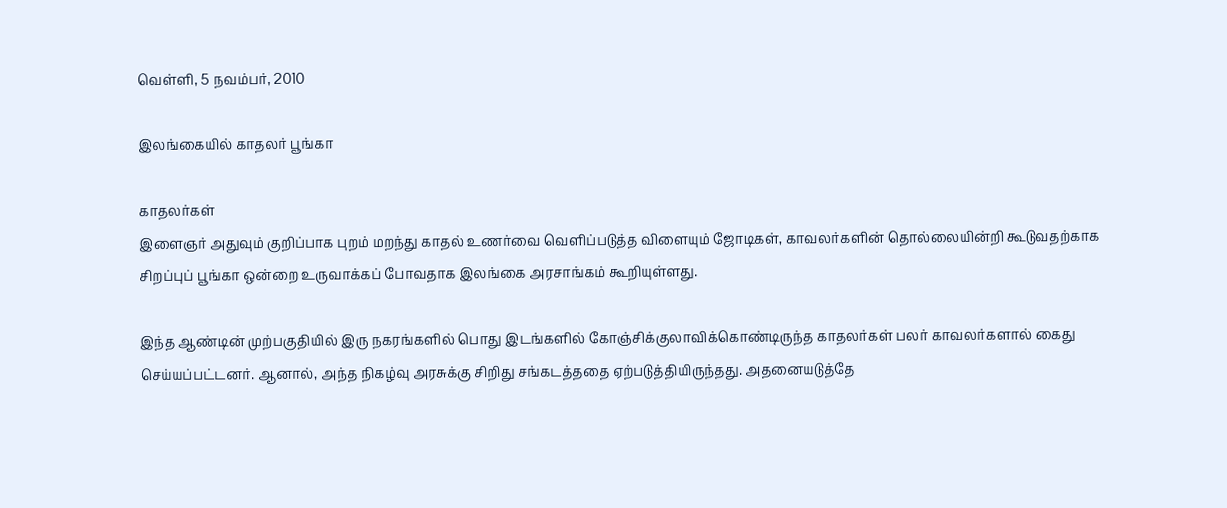வெள்ளி, 5 நவம்பர், 2010

இலங்கையில் காதலர் பூங்கா

காதலர்கள்
இளைஞர் அதுவும் குறிப்பாக புறம் மறந்து காதல் உணர்வை வெளிப்படுத்த விளையும் ஜோடிகள், காவலர்களின் தொல்லையின்றி கூடுவதற்காக சிறப்புப் பூங்கா ஒன்றை உருவாக்கப் போவதாக இலங்கை அரசாங்கம் கூறியுள்ளது.

இந்த ஆண்டின் முற்பகுதியில் இரு நகரங்களில் பொது இடங்களில் கோஞ்சிக்குலாவிக்கொண்டிருந்த காதலர்கள் பலர் காவலர்களால் கைது செய்யப்பட்டனர். ஆனால், அந்த நிகழ்வு அரசுக்கு சிறிது சங்கடத்ததை ஏற்படுத்தியிருந்தது. அதனையடுத்தே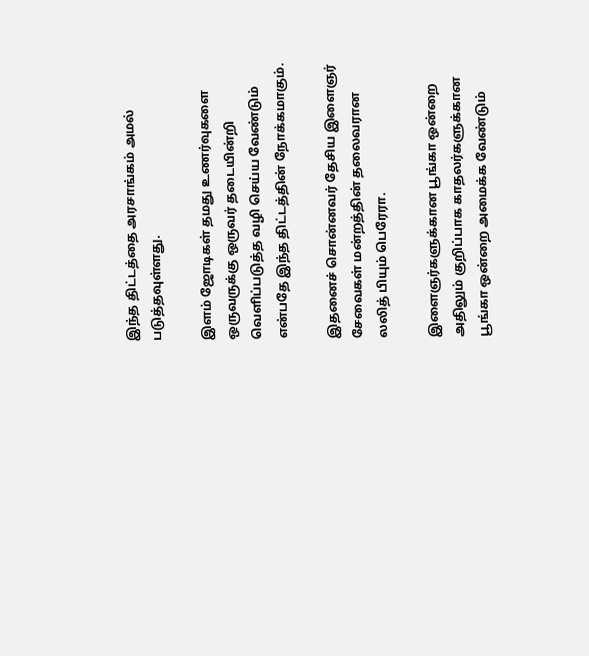இந்த திட்டத்தை அரசாங்கம் அமல் படுத்தவுள்ளது.

இளம் ஜோடிகள் தமது உணர்வுகளை ஒருவருக்கு ஒருவர் தடையின்றி வெளிப்படுத்த வழி செய்ய வேண்டும் என்பதே இந்த திட்டத்தின் நோக்கமாகும்.

இதனைச் சொன்னவர் தேசிய இளைஞர் சேவைகள் மன்றத்தின் தலைவரான லலித் பியும் பெரேரா.

இளைஞர்களுக்கான பூங்கா ஒன்றை அதிலும் குறிப்பாக காதலர்களுக்கான பூங்கா ஒன்றை அமைக்க வேண்டும்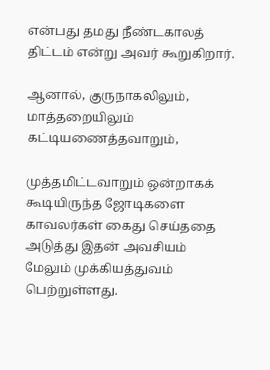என்பது தமது நீண்டகாலத் திட்டம் என்று அவர் கூறுகிறார்.

ஆனால், குருநாகலிலும், மாத்தறையிலும் கட்டியணைத்தவாறும்,

முத்தமிட்டவாறும் ஒன்றாகக் கூடியிருந்த ஜோடிகளை காவலர்கள் கைது செய்ததை அடுத்து இதன் அவசியம் மேலும் முக்கியத்துவம் பெற்றுள்ளது.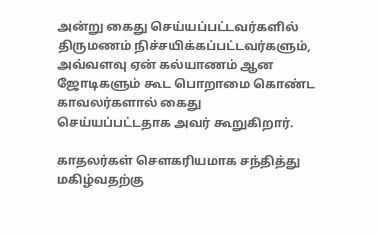அன்று கைது செய்யப்பட்டவர்களில் திருமணம் நிச்சயிக்கப்பட்டவர்களும், அவ்வளவு ஏன் கல்யாணம் ஆன ஜோடிகளும் கூட பொறாமை கொண்ட காவலர்களால் கைது செய்யப்பட்டதாக அவர் கூறுகிறார்.

காதலர்கள் சௌகரியமாக சந்தித்து மகிழ்வதற்கு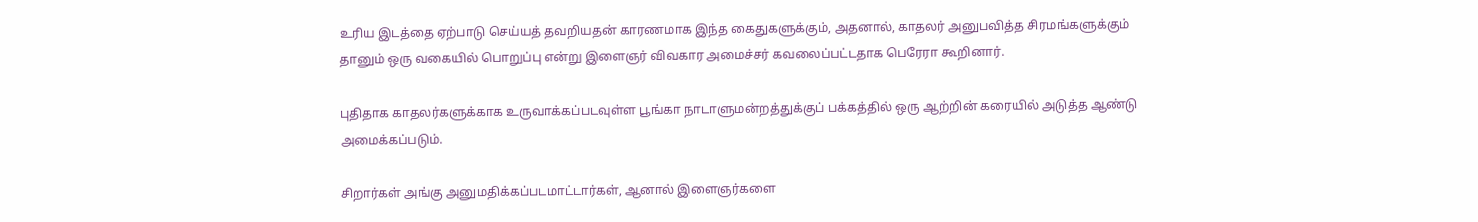உரிய இடத்தை ஏற்பாடு செய்யத் தவறியதன் காரணமாக இந்த கைதுகளுக்கும், அதனால், காதலர் அனுபவித்த சிரமங்களுக்கும் தானும் ஒரு வகையில் பொறுப்பு என்று இளைஞர் விவகார அமைச்சர் கவலைப்பட்டதாக பெரேரா கூறினார்.

புதிதாக காதலர்களுக்காக உருவாக்கப்படவுள்ள பூங்கா நாடாளுமன்றத்துக்குப் பக்கத்தில் ஒரு ஆற்றின் கரையில் அடுத்த ஆண்டு அமைக்கப்படும்.

சிறார்கள் அங்கு அனுமதிக்கப்படமாட்டார்கள், ஆனால் இளைஞர்களை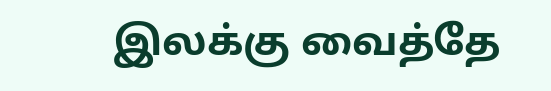இலக்கு வைத்தே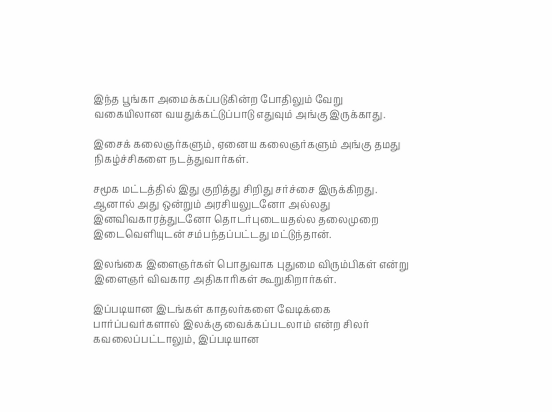இந்த பூங்கா அமைக்கப்படுகின்ற போதிலும் வேறு வகையிலான வயதுக்கட்டுப்பாடு எதுவும் அங்கு இருக்காது.

இசைக் கலைஞர்களும், ஏனைய கலைஞர்களும் அங்கு தமது நிகழ்ச்சிகளை நடத்துவார்கள்.

சமூக மட்டத்தில் இது குறித்து சிறிது சர்ச்சை இருக்கிறது. ஆனால் அது ஒன்றும் அரசியலுடனோ அல்லது இனவிவகாரத்துடனோ தொடர்புடையதல்ல தலைமுறை இடைவெளியுடன் சம்பந்தப்பட்டது மட்டுந்தான்.

இலங்கை இளைஞர்கள் பொதுவாக புதுமை விரும்பிகள் என்று இளைஞர் விவகார அதிகாரிகள் கூறுகிறார்கள்.

இப்படியான இடங்கள் காதலர்களை வேடிக்கை பார்ப்பவர்களால் இலக்கு வைக்கப்படலாம் என்ற சிலர் கவலைப்பட்டாலும், இப்படியான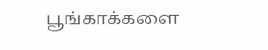பூங்காக்களை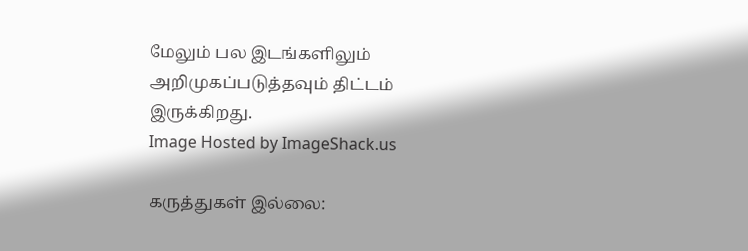மேலும் பல இடங்களிலும் அறிமுகப்படுத்தவும் திட்டம் இருக்கிறது.
Image Hosted by ImageShack.us

கருத்துகள் இல்லை: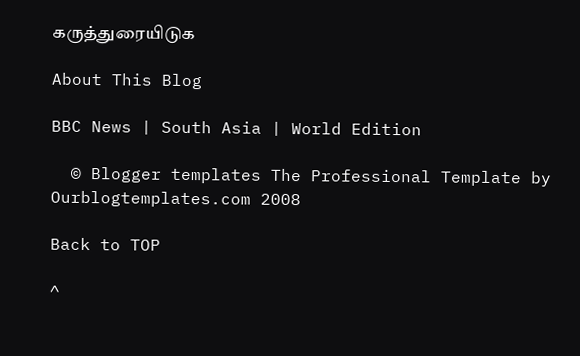கருத்துரையிடுக

About This Blog

BBC News | South Asia | World Edition

  © Blogger templates The Professional Template by Ourblogtemplates.com 2008

Back to TOP

^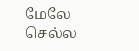மேலே செல்ல